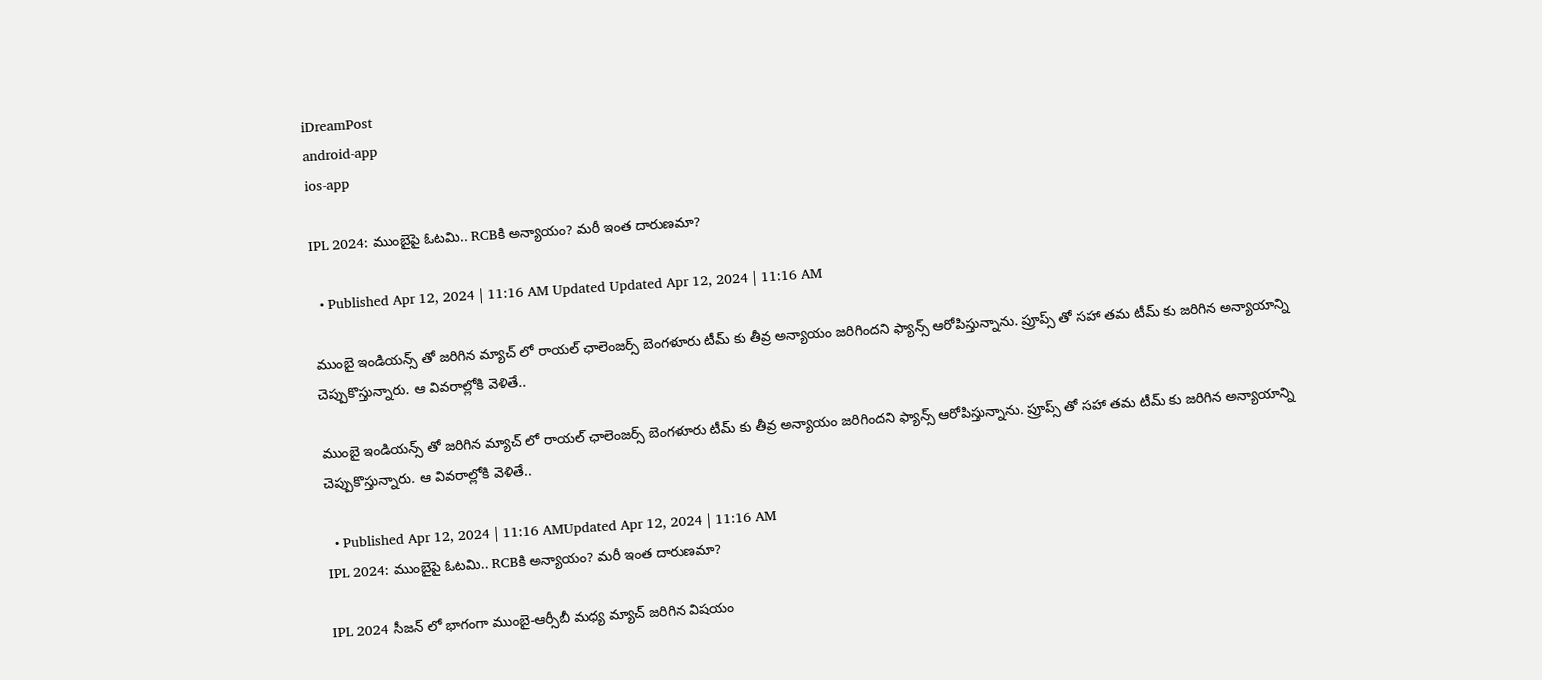iDreamPost
android-app
ios-app

IPL 2024: ముంబైపై ఓటమి.. RCBకి అన్యాయం? మరీ ఇంత దారుణమా?

  • Published Apr 12, 2024 | 11:16 AM Updated Updated Apr 12, 2024 | 11:16 AM

ముంబై ఇండియన్స్ తో జరిగిన మ్యాచ్ లో రాయల్ ఛాలెంజర్స్ బెంగళూరు టీమ్ కు తీవ్ర అన్యాయం జరిగిందని ఫ్యాన్స్ ఆరోపిస్తున్నాను. ప్రూప్స్ తో సహా తమ టీమ్ కు జరిగిన అన్యాయాన్ని చెప్పుకొస్తున్నారు. ఆ వివరాల్లోకి వెళితే..

ముంబై ఇండియన్స్ తో జరిగిన మ్యాచ్ లో రాయల్ ఛాలెంజర్స్ బెంగళూరు టీమ్ కు తీవ్ర అన్యాయం జరిగిందని ఫ్యాన్స్ ఆరోపిస్తున్నాను. ప్రూప్స్ తో సహా తమ టీమ్ కు జరిగిన అన్యాయాన్ని చెప్పుకొస్తున్నారు. ఆ వివరాల్లోకి వెళితే..

  • Published Apr 12, 2024 | 11:16 AMUpdated Apr 12, 2024 | 11:16 AM
IPL 2024: ముంబైపై ఓటమి.. RCBకి అన్యాయం? మరీ ఇంత దారుణమా?

IPL 2024 సీజన్ లో భాగంగా ముంబై-ఆర్సీబీ మధ్య మ్యాచ్ జరిగిన విషయం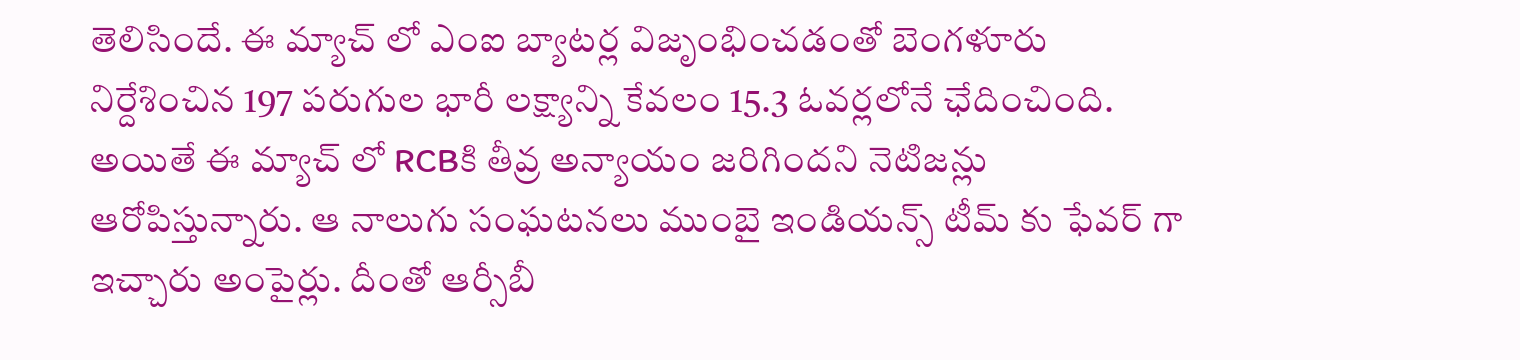తెలిసిందే. ఈ మ్యాచ్ లో ఎంఐ బ్యాటర్ల విజృంభించడంతో బెంగళూరు నిర్దేశించిన 197 పరుగుల భారీ లక్ష్యాన్ని కేవలం 15.3 ఓవర్లలోనే ఛేదించింది. అయితే ఈ మ్యాచ్ లో RCBకి తీవ్ర అన్యాయం జరిగిందని నెటిజన్లు ఆరోపిస్తున్నారు. ఆ నాలుగు సంఘటనలు ముంబై ఇండియన్స్ టీమ్ కు ఫేవర్ గా ఇచ్చారు అంపైర్లు. దీంతో ఆర్సీబీ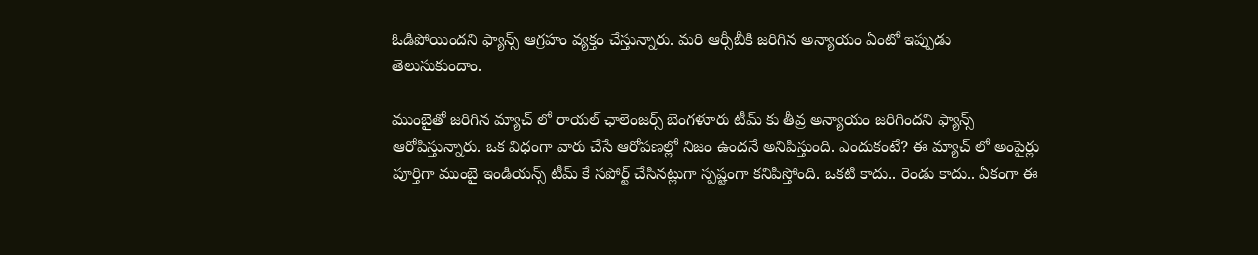ఓడిపోయిందని ఫ్యాన్స్ ఆగ్రహం వ్యక్తం చేస్తున్నారు. మరి ఆర్సీబీకి జరిగిన అన్యాయం ఏంటో ఇప్పుడు తెలుసుకుందాం.

ముంబైతో జరిగిన మ్యాచ్ లో రాయల్ ఛాలెంజర్స్ బెంగళూరు టీమ్ కు తీవ్ర అన్యాయం జరిగిందని ఫ్యాన్స్ ఆరోపిస్తున్నారు. ఒక విధంగా వారు చేసే ఆరోపణల్లో నిజం ఉందనే అనిపిస్తుంది. ఎందుకంటే? ఈ మ్యాచ్ లో అంపైర్లు పూర్తిగా ముంబై ఇండియన్స్ టీమ్ కే సపోర్ట్ చేసినట్లుగా స్పష్టంగా కనిపిస్తోంది. ఒకటి కాదు.. రెండు కాదు.. ఏకంగా ఈ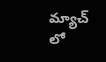మ్యాచ్ లో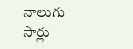నాలుగు సార్లు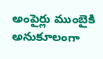అంపైర్లు ముంబైకి అనుకూలంగా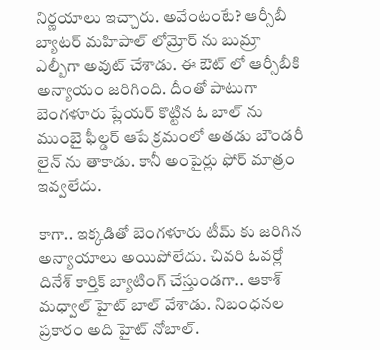నిర్ణయాలు ఇచ్చారు. అవేంటంటే? ఆర్సీబీ బ్యాటర్ మహిపాల్ లోమ్రోర్ ను బుమ్రా ఎల్బీగా అవుట్ చేశాడు. ఈ ఔట్ లో ఆర్సీబీకి అన్యాయం జరిగింది. దీంతో పాటుగా బెంగళూరు ప్లేయర్ కొట్టిన ఓ బాల్ ను ముంబై ఫీల్డర్ ఆపే క్రమంలో అతడు బౌండరీ లైన్ ను తాకాడు. కానీ అంపైర్లు ఫోర్ మాత్రం ఇవ్వలేదు.

కాగా.. ఇక్కడితో బెంగళూరు టీమ్ కు జరిగిన అన్యాయాలు అయిపోలేదు. చివరి ఓవర్లో దినేశ్ కార్తిక్ బ్యాటింగ్ చేస్తుండగా.. ఆకాశ్ మధ్వాల్ హైట్ బాల్ వేశాడు. నిబంధనల ప్రకారం అది హైట్ నోబాల్.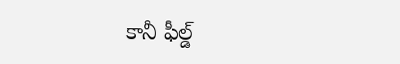కానీ ఫీల్డ్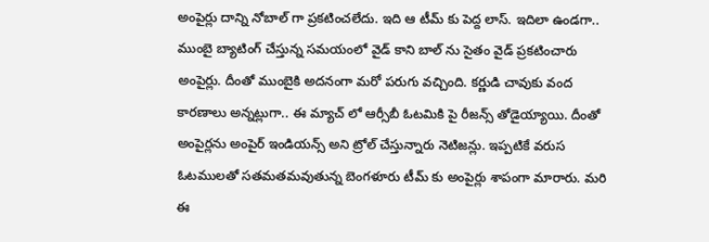అంపైర్లు దాన్ని నోబాల్ గా ప్రకటించలేదు. ఇది ఆ టీమ్ కు పెద్ద లాస్. ఇదిలా ఉండగా.. ముంబై బ్యాటింగ్ చేస్తున్న సమయంలో వైడ్ కాని బాల్ ను సైతం వైడ్ ప్రకటించారు అంపైర్లు. దీంతో ముంబైకి అదనంగా మరో పరుగు వచ్చింది. కర్ణుడి చావుకు వంద కారణాలు అన్నట్లుగా.. ఈ మ్యాచ్ లో ఆర్సీబీ ఓటమికి పై రీజన్స్ తోడైయ్యాయి. దీంతో అంపైర్లను అంపైర్ ఇండియన్స్ అని ట్రోల్ చేస్తున్నారు నెటిజన్లు. ఇప్పటికే వరుస ఓటములతో సతమతమవుతున్న బెంగళూరు టీమ్ కు అంపైర్లు శాపంగా మారారు. మరి ఈ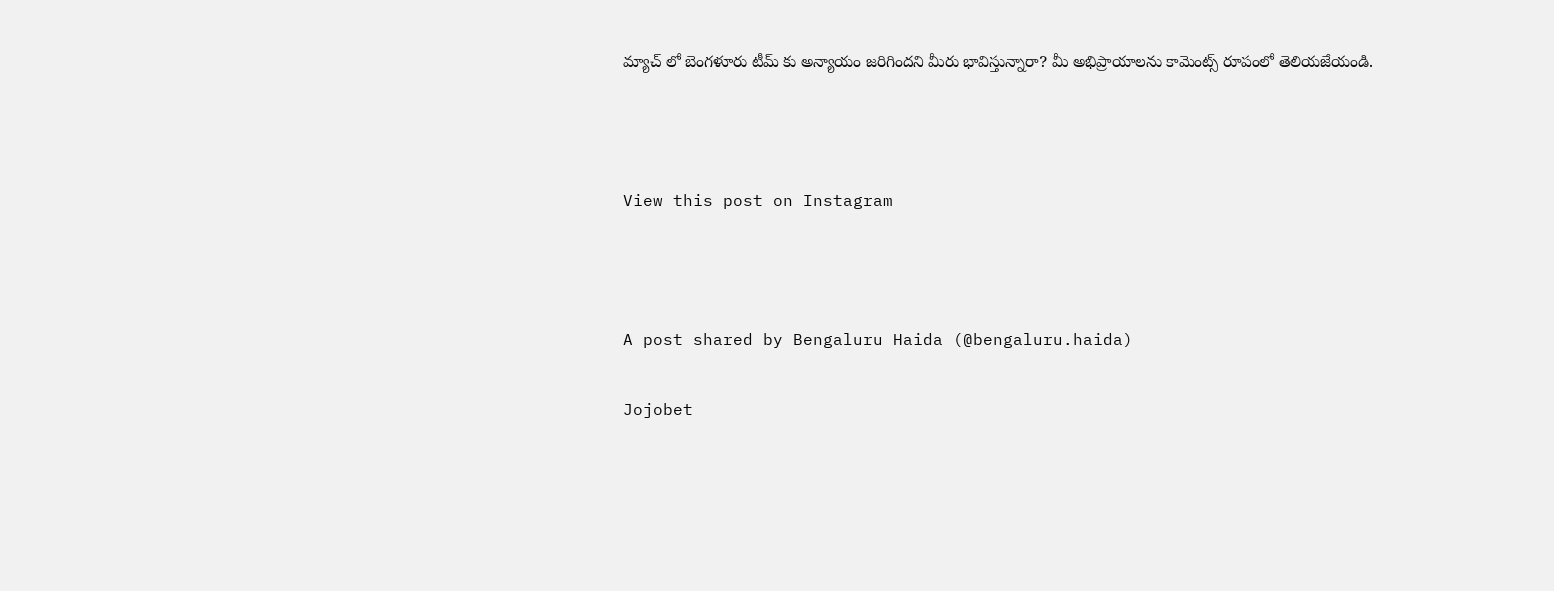మ్యాచ్ లో బెంగళూరు టీమ్ కు అన్యాయం జరిగిందని మీరు భావిస్తున్నారా? మీ అభిప్రాయాలను కామెంట్స్ రూపంలో తెలియజేయండి.



View this post on Instagram



A post shared by Bengaluru Haida (@bengaluru.haida)

Jojobet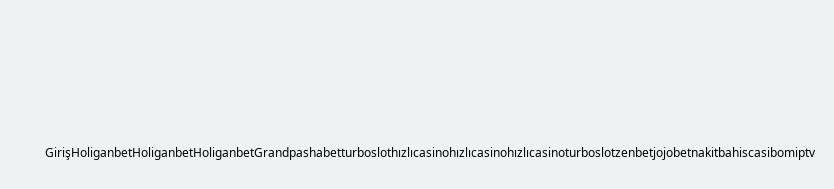GirişHoliganbetHoliganbetHoliganbetGrandpashabetturboslothızlıcasinohızlıcasinohızlıcasinoturboslotzenbetjojobetnakitbahiscasibomiptv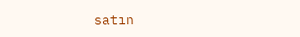satın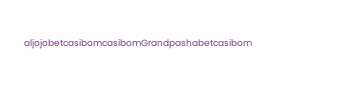aljojobetcasibomcasibomGrandpashabetcasibom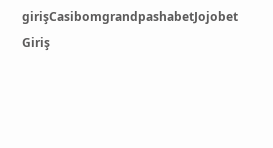girişCasibomgrandpashabetJojobet Giriş